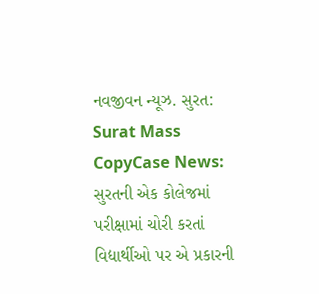નવજીવન ન્યૂઝ. સુરત: Surat Mass CopyCase News: સુરતની એક કોલેજમાં પરીક્ષામાં ચોરી કરતાં વિદ્યાર્થીઓ પર એ પ્રકારની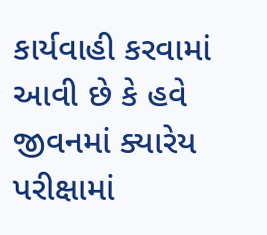કાર્યવાહી કરવામાં આવી છે કે હવે જીવનમાં ક્યારેય પરીક્ષામાં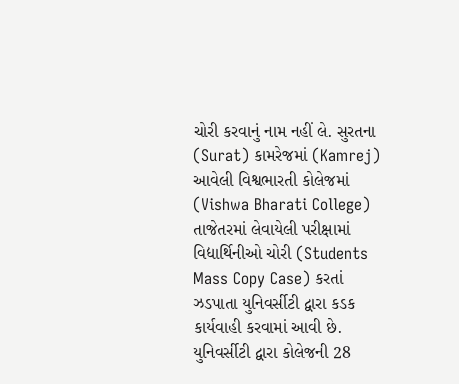ચોરી કરવાનું નામ નહીં લે. સુરતના (Surat) કામરેજમાં (Kamrej) આવેલી વિશ્વભારતી કોલેજમાં (Vishwa Bharati College) તાજેતરમાં લેવાયેલી પરીક્ષામાં વિદ્યાર્થિનીઓ ચોરી (Students Mass Copy Case) કરતાં ઝડપાતા યુનિવર્સીટી દ્વારા કડક કાર્યવાહી કરવામાં આવી છે. યુનિવર્સીટી દ્વારા કોલેજની 28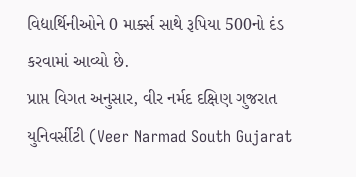વિદ્યાર્થિનીઓને 0 માર્ક્સ સાથે રૂપિયા 500નો દંડ કરવામાં આવ્યો છે.
પ્રાપ્ત વિગત અનુસાર, વીર નર્મદ દક્ષિણ ગુજરાત યુનિવર્સીટી (Veer Narmad South Gujarat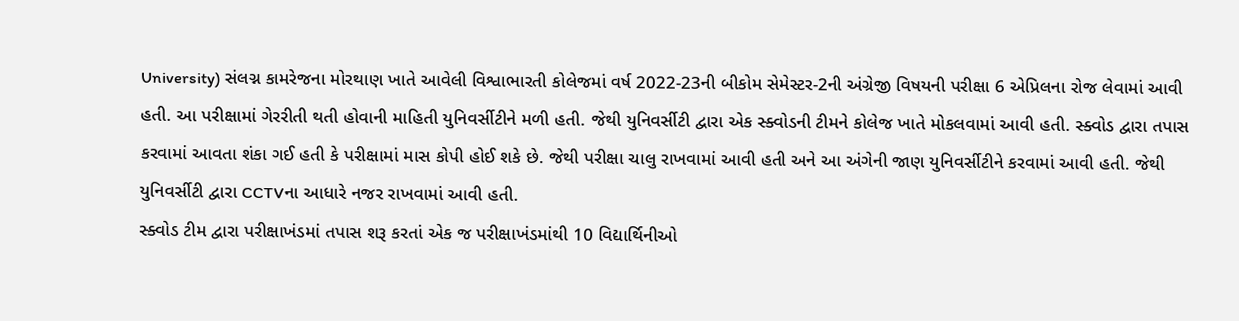University) સંલગ્ન કામરેજના મોરથાણ ખાતે આવેલી વિશ્વાભારતી કોલેજમાં વર્ષ 2022-23ની બીકોમ સેમેસ્ટર-2ની અંગ્રેજી વિષયની પરીક્ષા 6 એપ્રિલના રોજ લેવામાં આવી હતી. આ પરીક્ષામાં ગેરરીતી થતી હોવાની માહિતી યુનિવર્સીટીને મળી હતી. જેથી યુનિવર્સીટી દ્વારા એક સ્ક્વોડની ટીમને કોલેજ ખાતે મોકલવામાં આવી હતી. સ્ક્વોડ દ્વારા તપાસ કરવામાં આવતા શંકા ગઈ હતી કે પરીક્ષામાં માસ કોપી હોઈ શકે છે. જેથી પરીક્ષા ચાલુ રાખવામાં આવી હતી અને આ અંગેની જાણ યુનિવર્સીટીને કરવામાં આવી હતી. જેથી યુનિવર્સીટી દ્વારા CCTVના આધારે નજર રાખવામાં આવી હતી.
સ્ક્વોડ ટીમ દ્વારા પરીક્ષાખંડમાં તપાસ શરૂ કરતાં એક જ પરીક્ષાખંડમાંથી 10 વિદ્યાર્થિનીઓ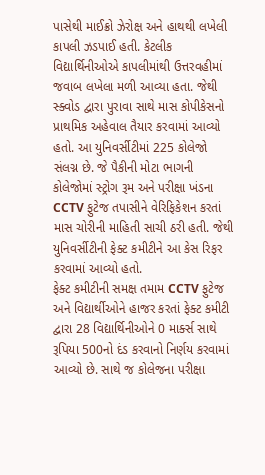પાસેથી માઈક્રો ઝેરોક્ષ અને હાથથી લખેલી કાપલી ઝડપાઈ હતી. કેટલીક વિદ્યાર્થિનીઓએ કાપલીમાંથી ઉત્તરવહીમાં જવાબ લખેલા મળી આવ્યા હતા. જેથી સ્ક્વોડ દ્વારા પુરાવા સાથે માસ કોપીકેસનો પ્રાથમિક અહેવાલ તૈયાર કરવામાં આવ્યો હતો. આ યુનિવર્સીટીમાં 225 કોલેજો સંલગ્ન છે. જે પૈકીની મોટા ભાગની કોલેજોમાં સ્ટ્રોગ રૂમ અને પરીક્ષા ખંડના CCTV ફુટેજ તપાસીને વેરિફિકેશન કરતાં માસ ચોરીની માહિતી સાચી ઠરી હતી. જેથી યુનિવર્સીટીની ફેક્ટ કમીટીને આ કેસ રિફર કરવામાં આવ્યો હતો.
ફેક્ટ કમીટીની સમક્ષ તમામ CCTV ફુટેજ અને વિદ્યાર્થીઓને હાજર કરતાં ફેક્ટ કમીટી દ્વારા 28 વિદ્યાર્થિનીઓને 0 માર્ક્સ સાથે રૂપિયા 500નો દંડ કરવાનો નિર્ણય કરવામાં આવ્યો છે. સાથે જ કોલેજના પરીક્ષા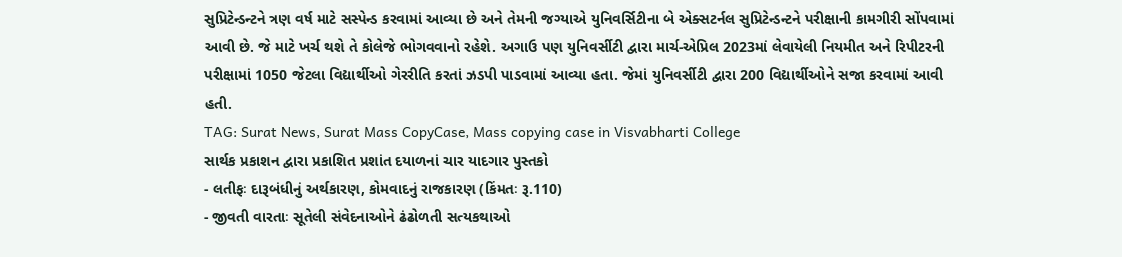સુપ્રિટેન્ડન્ટને ત્રણ વર્ષ માટે સસ્પેન્ડ કરવામાં આવ્યા છે અને તેમની જગ્યાએ યુનિવર્સિટીના બે એક્સટર્નલ સુપ્રિટેન્ડન્ટને પરીક્ષાની કામગીરી સોંપવામાં આવી છે. જે માટે ખર્ચ થશે તે કોલેજે ભોગવવાનો રહેશે. અગાઉ પણ યુનિવર્સીટી દ્વારા માર્ચ-એપ્રિલ 2023માં લેવાયેલી નિયમીત અને રિપીટરની પરીક્ષામાં 1050 જેટલા વિદ્યાર્થીઓ ગેરરીતિ કરતાં ઝડપી પાડવામાં આવ્યા હતા. જેમાં યુનિવર્સીટી દ્વારા 200 વિદ્યાર્થીઓને સજા કરવામાં આવી હતી.
TAG: Surat News, Surat Mass CopyCase, Mass copying case in Visvabharti College
સાર્થક પ્રકાશન દ્વારા પ્રકાશિત પ્રશાંત દયાળનાં ચાર યાદગાર પુસ્તકો
- લતીફઃ દારૂબંધીનું અર્થકારણ, કોમવાદનું રાજકારણ (કિંમતઃ રૂ.110)
- જીવતી વારતાઃ સૂતેલી સંવેદનાઓને ઢંઢોળતી સત્યકથાઓ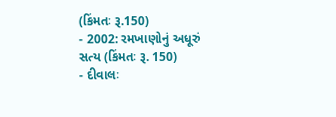(કિંમતઃ રૂ.150)
- 2002: રમખાણોનું અધૂરું સત્ય (કિંમતઃ રૂ. 150)
- દીવાલઃ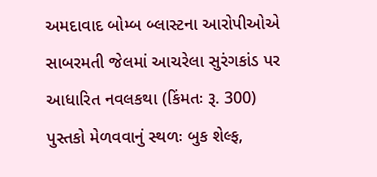અમદાવાદ બોમ્બ બ્લાસ્ટના આરોપીઓએ સાબરમતી જેલમાં આચરેલા સુરંગકાંડ પર આધારિત નવલકથા (કિંમતઃ રૂ. 300)
પુસ્તકો મેળવવાનું સ્થળઃ બુક શેલ્ફ,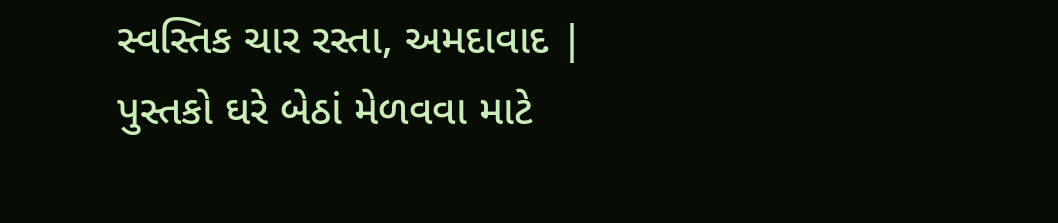સ્વસ્તિક ચાર રસ્તા, અમદાવાદ | પુસ્તકો ઘરે બેઠાં મેળવવા માટે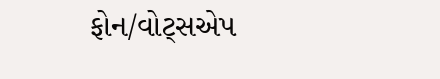ફોન/વોટ્સએપ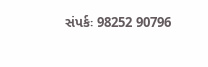સંપર્કઃ 98252 90796